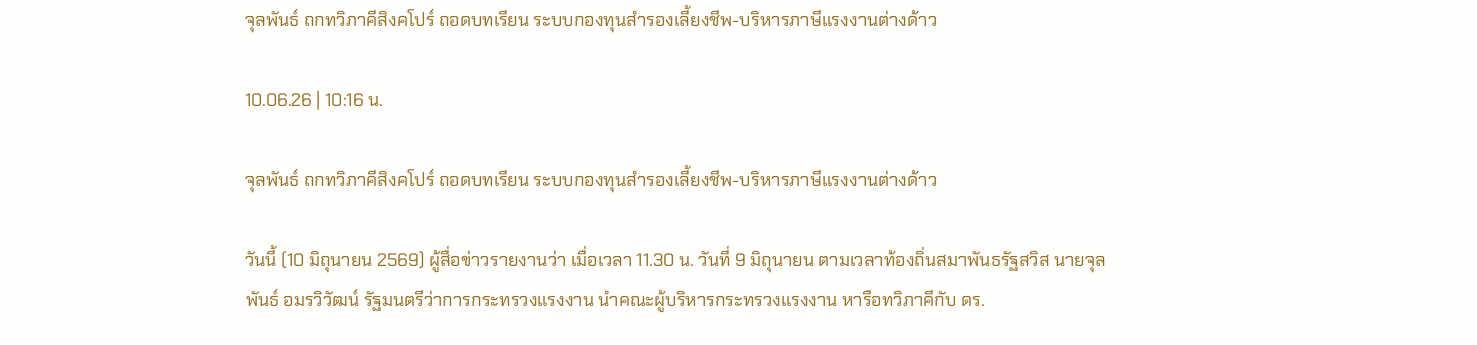จุลพันธ์ ถกทวิภาคีสิงคโปร์ ถอดบทเรียน ระบบกองทุนสำรองเลี้ยงชีพ-บริหารภาษีแรงงานต่างด้าว

10.06.26 | 10:16 น.

จุลพันธ์ ถกทวิภาคีสิงคโปร์ ถอดบทเรียน ระบบกองทุนสำรองเลี้ยงชีพ-บริหารภาษีแรงงานต่างด้าว

วันนี้ (10 มิถุนายน 2569) ผู้สื่อข่าวรายงานว่า เมื่อเวลา 11.30 น. วันที่ 9 มิถุนายน ตามเวลาท้องถิ่นสมาพันธรัฐสวิส นายจุลพันธ์ อมรวิวัฒน์ รัฐมนตรีว่าการกระทรวงแรงงาน นำคณะผู้บริหารกระทรวงแรงงาน หารือทวิภาคีกับ ดร.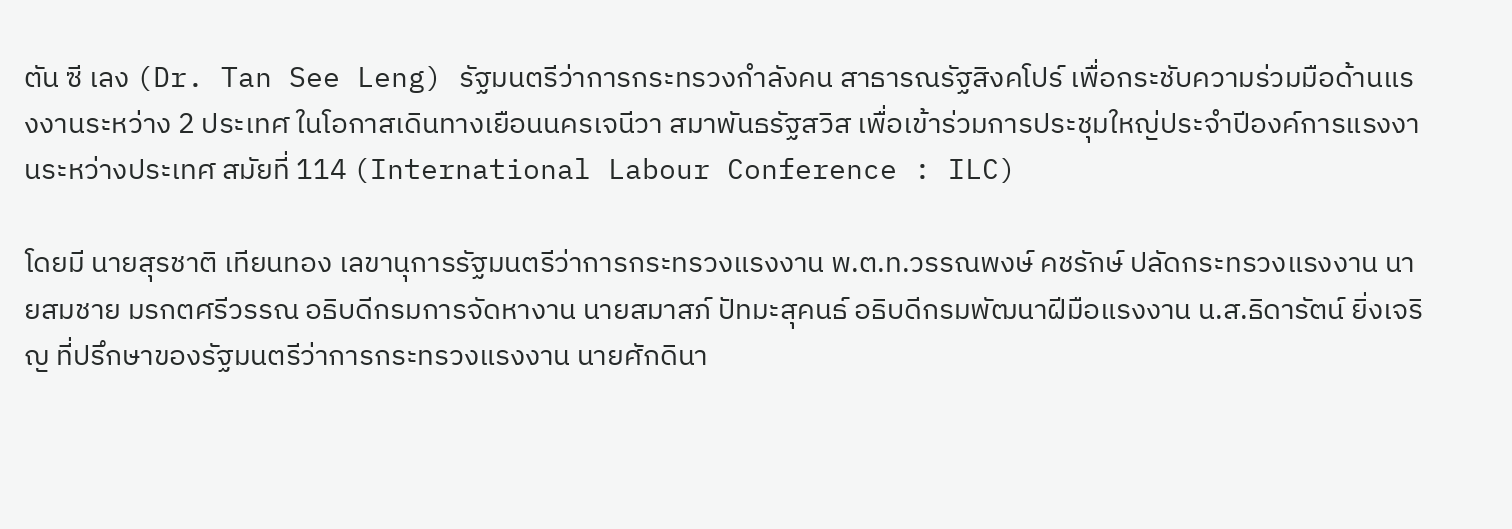ตัน ซี เลง (Dr. Tan See Leng) รัฐมนตรีว่าการกระทรวงกำลังคน สาธารณรัฐสิงคโปร์ เพื่อกระชับความร่วมมือด้านแรงงานระหว่าง 2 ประเทศ ในโอกาสเดินทางเยือนนครเจนีวา สมาพันธรัฐสวิส เพื่อเข้าร่วมการประชุมใหญ่ประจำปีองค์การแรงงานระหว่างประเทศ สมัยที่ 114 (International Labour Conference : ILC)

โดยมี นายสุรชาติ เทียนทอง เลขานุการรัฐมนตรีว่าการกระทรวงแรงงาน พ.ต.ท.วรรณพงษ์ คชรักษ์ ปลัดกระทรวงแรงงาน นายสมชาย มรกตศรีวรรณ อธิบดีกรมการจัดหางาน นายสมาสภ์ ปัทมะสุคนธ์ อธิบดีกรมพัฒนาฝีมือแรงงาน น.ส.ธิดารัตน์ ยิ่งเจริญ ที่ปรึกษาของรัฐมนตรีว่าการกระทรวงแรงงาน นายศักดินา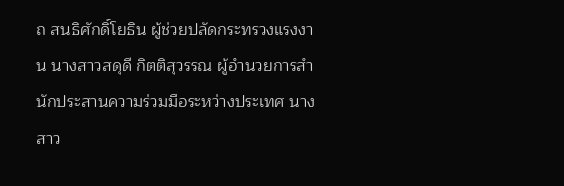ถ สนธิศักดิ์โยธิน ผู้ช่วยปลัดกระทรวงแรงงาน นางสาวสดุดี กิตติสุวรรณ ผู้อำนวยการสำนักประสานความร่วมมือระหว่างประเทศ นางสาว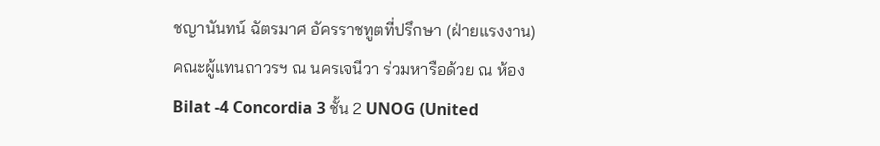ชญานันทน์ ฉัตรมาศ อัครราชทูตที่ปรึกษา (ฝ่ายแรงงาน) คณะผู้แทนถาวรฯ ณ นครเจนีวา ร่วมหารือด้วย ณ ห้อง Bilat -4 Concordia 3 ชั้น 2 UNOG (United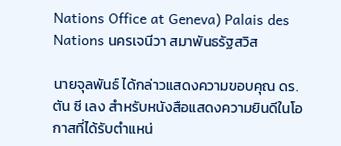Nations Office at Geneva) Palais des Nations นครเจนีวา สมาพันธรัฐสวิส

นายจุลพันธ์ ได้กล่าวแสดงความขอบคุณ ดร.ตัน ซี เลง สำหรับหนังสือแสดงความยินดีในโอกาสที่ได้รับตำแหน่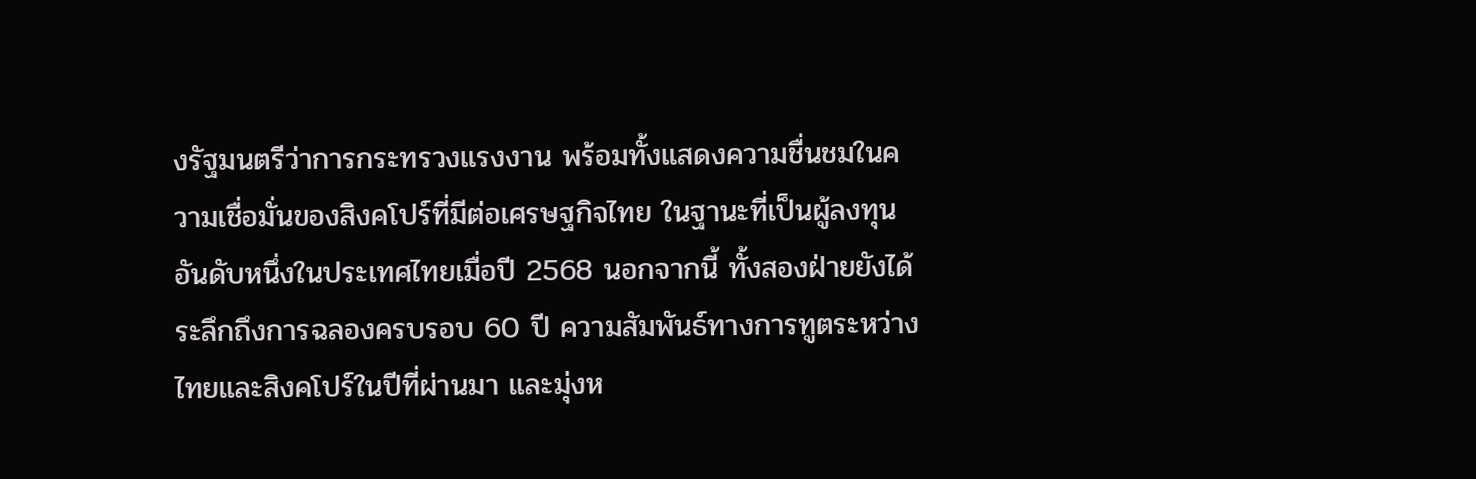งรัฐมนตรีว่าการกระทรวงแรงงาน พร้อมทั้งแสดงความชื่นชมในความเชื่อมั่นของสิงคโปร์ที่มีต่อเศรษฐกิจไทย ในฐานะที่เป็นผู้ลงทุนอันดับหนึ่งในประเทศไทยเมื่อปี 2568 นอกจากนี้ ทั้งสองฝ่ายยังได้ระลึกถึงการฉลองครบรอบ 60 ปี ความสัมพันธ์ทางการทูตระหว่างไทยและสิงคโปร์ในปีที่ผ่านมา และมุ่งห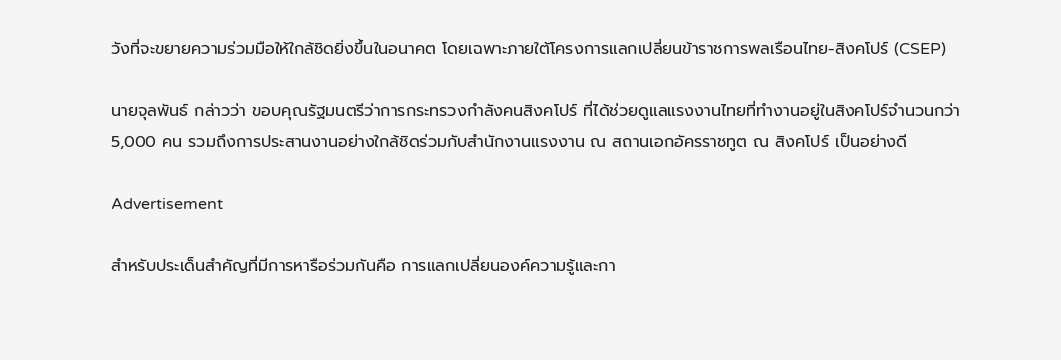วังที่จะขยายความร่วมมือให้ใกล้ชิดยิ่งขึ้นในอนาคต โดยเฉพาะภายใต้โครงการแลกเปลี่ยนข้าราชการพลเรือนไทย-สิงคโปร์ (CSEP)

นายจุลพันธ์ กล่าวว่า ขอบคุณรัฐมนตรีว่าการกระทรวงกำลังคนสิงคโปร์ ที่ได้ช่วยดูแลแรงงานไทยที่ทำงานอยู่ในสิงคโปร์จำนวนกว่า 5,000 คน รวมถึงการประสานงานอย่างใกล้ชิดร่วมกับสำนักงานแรงงาน ณ สถานเอกอัครราชทูต ณ สิงคโปร์ เป็นอย่างดี

Advertisement

สำหรับประเด็นสำคัญที่มีการหารือร่วมกันคือ การแลกเปลี่ยนองค์ความรู้และกา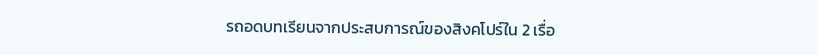รถอดบทเรียนจากประสบการณ์ของสิงคโปร์ใน 2 เรื่อ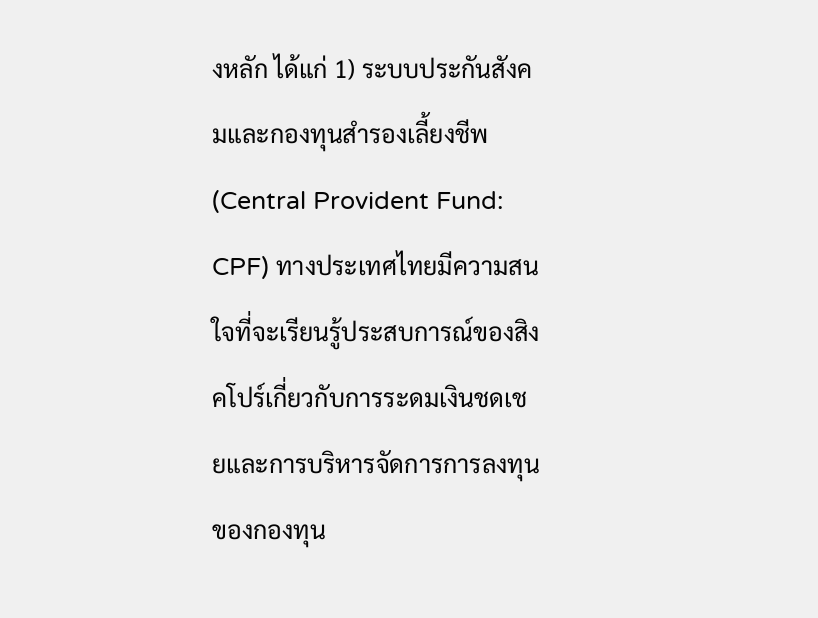งหลัก ได้แก่ 1) ระบบประกันสังคมและกองทุนสำรองเลี้ยงชีพ (Central Provident Fund: CPF) ทางประเทศไทยมีความสนใจที่จะเรียนรู้ประสบการณ์ของสิงคโปร์เกี่ยวกับการระดมเงินชดเชยและการบริหารจัดการการลงทุนของกองทุน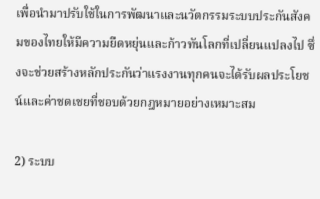เพื่อนำมาปรับใช้ในการพัฒนาและนวัตกรรมระบบประกันสังคมของไทยให้มีความยืดหยุ่นและก้าวทันโลกที่เปลี่ยนแปลงไป ซึ่งจะช่วยสร้างหลักประกันว่าแรงงานทุกคนจะได้รับผลประโยชน์และค่าชดเชยที่ชอบด้วยกฎหมายอย่างเหมาะสม

2) ระบบ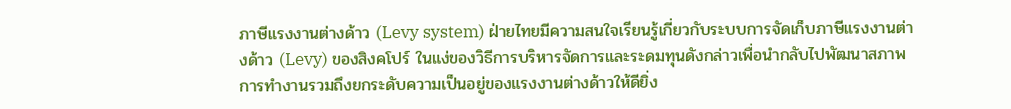ภาษีแรงงานต่างด้าว (Levy system) ฝ่ายไทยมีความสนใจเรียนรู้เกี่ยวกับระบบการจัดเก็บภาษีแรงงานต่างด้าว (Levy) ของสิงคโปร์ ในแง่ของวิธีการบริหารจัดการและระดมทุนดังกล่าวเพื่อนำกลับไปพัฒนาสภาพการทำงานรวมถึงยกระดับความเป็นอยู่ของแรงงานต่างด้าวให้ดียิ่ง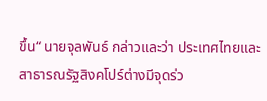ขึ้น“ นายจุลพันธ์ กล่าวและว่า ประเทศไทยและสาธารณรัฐสิงคโปร์ต่างมีจุดร่ว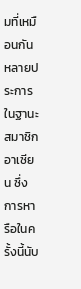มที่เหมือนกันหลายประการในฐานะสมาชิกอาเซียน ซึ่งการหารือในครั้งนี้นับ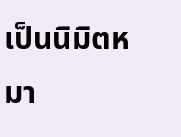เป็นนิมิตหมา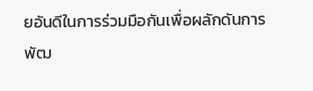ยอันดีในการร่วมมือกันเพื่อผลักดันการพัฒ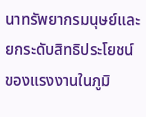นาทรัพยากรมนุษย์และยกระดับสิทธิประโยชน์ของแรงงานในภูมิ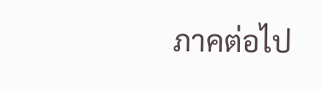ภาคต่อไป